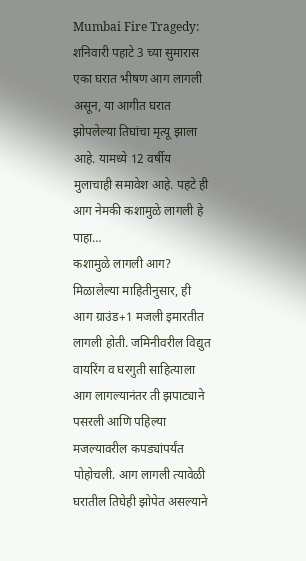Mumbai Fire Tragedy: शनिवारी पहाटे 3 च्या सुमारास एका घरात भीषण आग लागली असून, या आगीत घरात झोपलेल्या तिघांचा मृत्यू झाला आहे. यामध्ये 12 वर्षीय मुलाचाही समावेश आहे. पहटे ही आग नेमकी कशामुळे लागली हे पाहा…
कशामुळे लागली आग?
मिळालेल्या माहितीनुसार, ही आग ग्राउंड+1 मजली इमारतीत लागली होती. जमिनीवरील विद्युत वायरिंग व घरगुती साहित्याला आग लागल्यानंतर ती झपाट्याने पसरली आणि पहिल्या मजल्यावरील कपड्यांपर्यंत पोहोचली. आग लागली त्यावेळी घरातील तिघेही झोपेत असल्याने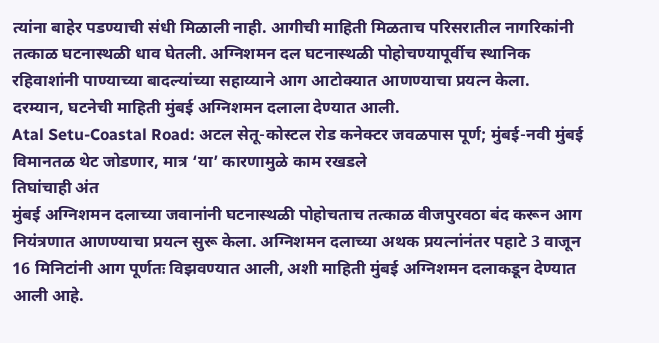त्यांना बाहेर पडण्याची संधी मिळाली नाही. आगीची माहिती मिळताच परिसरातील नागरिकांनी तत्काळ घटनास्थळी धाव घेतली. अग्निशमन दल घटनास्थळी पोहोचण्यापूर्वीच स्थानिक रहिवाशांनी पाण्याच्या बादल्यांच्या सहाय्याने आग आटोक्यात आणण्याचा प्रयत्न केला. दरम्यान, घटनेची माहिती मुंबई अग्निशमन दलाला देण्यात आली.
Atal Setu-Coastal Road: अटल सेतू-कोस्टल रोड कनेक्टर जवळपास पूर्ण; मुंबई-नवी मुंबई विमानतळ थेट जोडणार, मात्र ‘या’ कारणामुळे काम रखडले
तिघांचाही अंत
मुंबई अग्निशमन दलाच्या जवानांनी घटनास्थळी पोहोचताच तत्काळ वीजपुरवठा बंद करून आग नियंत्रणात आणण्याचा प्रयत्न सुरू केला. अग्निशमन दलाच्या अथक प्रयत्नांनंतर पहाटे 3 वाजून 16 मिनिटांनी आग पूर्णतः विझवण्यात आली, अशी माहिती मुंबई अग्निशमन दलाकडून देण्यात आली आहे.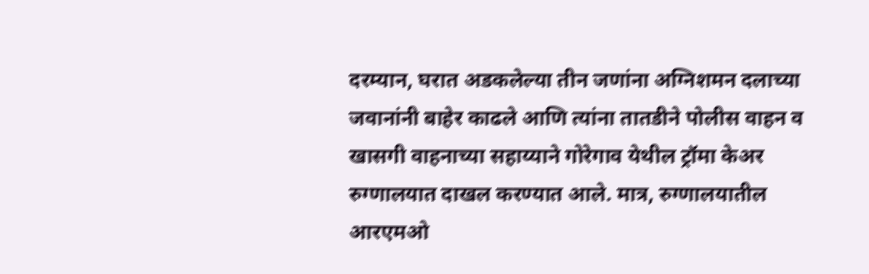दरम्यान, घरात अडकलेल्या तीन जणांना अग्निशमन दलाच्या जवानांनी बाहेर काढले आणि त्यांना तातडीने पोलीस वाहन व खासगी वाहनाच्या सहाय्याने गोरेगाव येथील ट्रॉमा केअर रुग्णालयात दाखल करण्यात आले. मात्र, रुग्णालयातील आरएमओ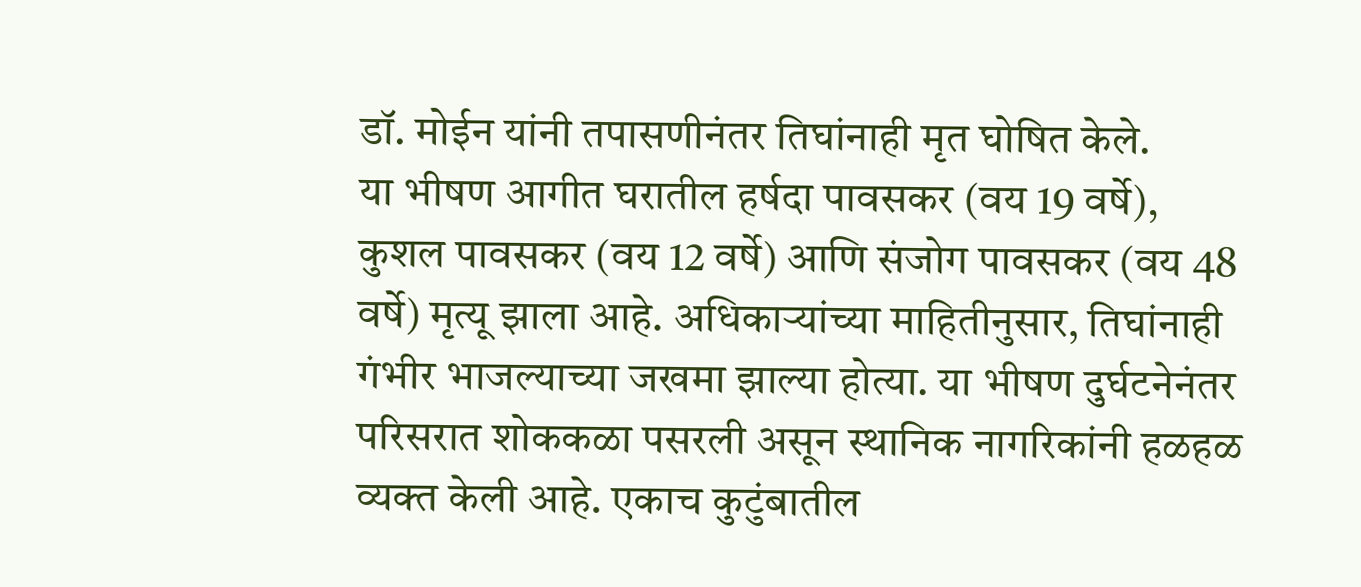डॉ. मोईन यांनी तपासणीनंतर तिघांनाही मृत घोषित केले.
या भीषण आगीत घरातील हर्षदा पावसकर (वय 19 वर्षे), कुशल पावसकर (वय 12 वर्षे) आणि संजोग पावसकर (वय 48 वर्षे) मृत्यू झाला आहे. अधिकाऱ्यांच्या माहितीनुसार, तिघांनाही गंभीर भाजल्याच्या जखमा झाल्या होत्या. या भीषण दुर्घटनेनंतर परिसरात शोककळा पसरली असून स्थानिक नागरिकांनी हळहळ व्यक्त केली आहे. एकाच कुटुंबातील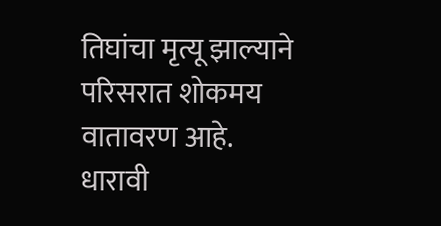तिघांचा मृत्यू झाल्याने परिसरात शोकमय वातावरण आहे.
धारावी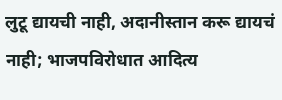लुटू द्यायची नाही, अदानीस्तान करू द्यायचं नाही; भाजपविरोधात आदित्य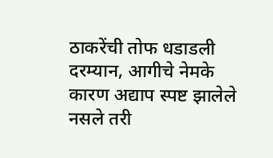ठाकरेंची तोफ धडाडली
दरम्यान, आगीचे नेमके कारण अद्याप स्पष्ट झालेले नसले तरी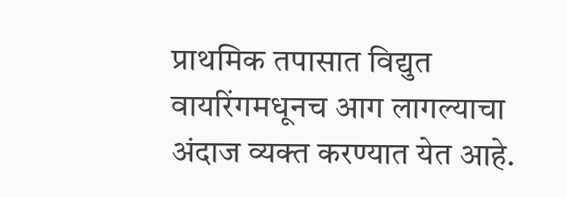प्राथमिक तपासात विद्युत वायरिंगमधूनच आग लागल्याचा अंदाज व्यक्त करण्यात येत आहे.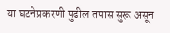या घटनेप्रकरणी पुढील तपास सुरू असून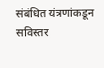संबंधित यंत्रणांकडून सविस्तर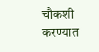चौकशी करण्यात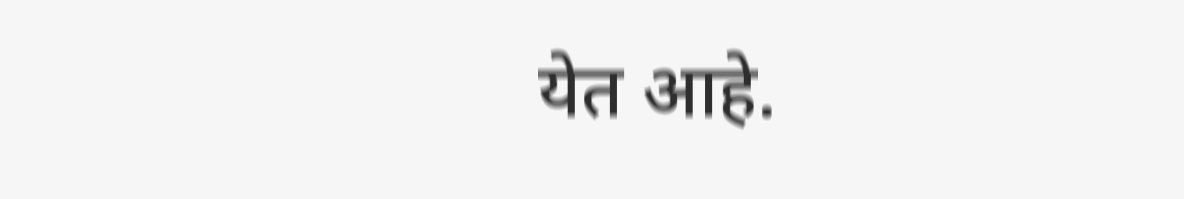येत आहे.